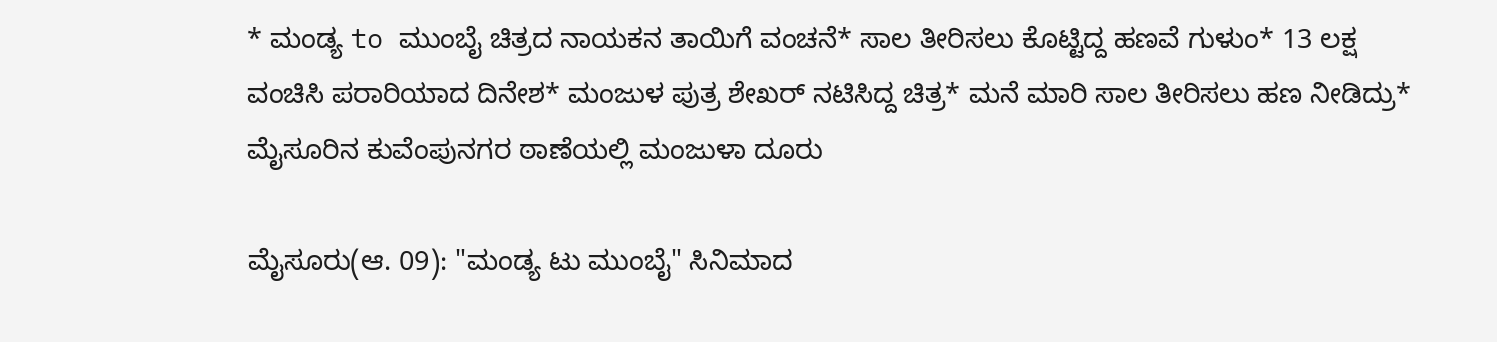* ಮಂಡ್ಯ to ಮುಂಬೈ ಚಿತ್ರದ ನಾಯಕನ ತಾಯಿಗೆ ವಂಚನೆ* ಸಾಲ ತೀರಿಸಲು ಕೊಟ್ಟಿದ್ದ ಹಣವೆ ಗುಳುಂ* 13 ಲಕ್ಷ ವಂಚಿಸಿ ಪರಾರಿಯಾದ ದಿನೇಶ* ಮಂಜುಳ ಪುತ್ರ ಶೇಖರ್ ನಟಿಸಿದ್ದ ಚಿತ್ರ* ಮನೆ ಮಾರಿ ಸಾಲ ತೀರಿಸಲು ಹಣ ನೀಡಿದ್ರು* ಮೈಸೂರಿನ ಕುವೆಂಪುನಗರ ಠಾಣೆಯಲ್ಲಿ ಮಂಜುಳಾ ದೂರು

ಮೈಸೂರು(ಆ. 09): "ಮಂಡ್ಯ ಟು ಮುಂಬೈ" ಸಿನಿಮಾದ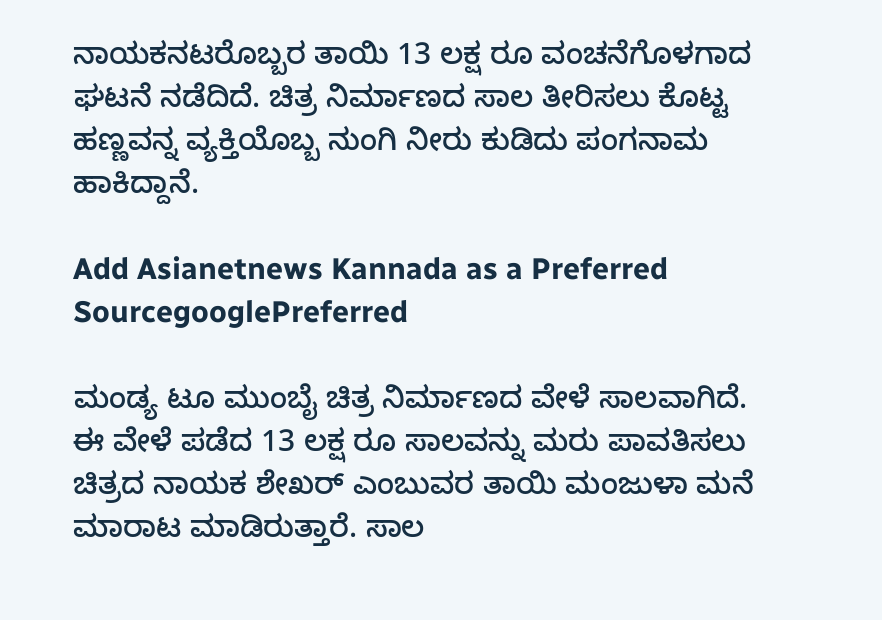ನಾಯಕನಟರೊಬ್ಬರ ತಾಯಿ 13 ಲಕ್ಷ ರೂ ವಂಚನೆಗೊಳಗಾದ ಘಟನೆ ನಡೆದಿದೆ. ಚಿತ್ರ ನಿರ್ಮಾಣದ ಸಾಲ ತೀರಿಸಲು ಕೊಟ್ಟ ಹಣ್ಣವನ್ನ ವ್ಯಕ್ತಿಯೊಬ್ಬ ನುಂಗಿ ನೀರು ಕುಡಿದು ಪಂಗನಾಮ ಹಾಕಿದ್ದಾನೆ.

Add Asianetnews Kannada as a Preferred SourcegooglePreferred

ಮಂಡ್ಯ ಟೂ ಮುಂಬೈ ಚಿತ್ರ ನಿರ್ಮಾಣದ ವೇಳೆ ಸಾಲವಾಗಿದೆ. ಈ ವೇಳೆ ಪಡೆದ 13 ಲಕ್ಷ ರೂ ಸಾಲವನ್ನು ಮರು ಪಾವತಿಸಲು ಚಿತ್ರದ ನಾಯಕ ಶೇಖರ್ ಎಂಬುವರ ತಾಯಿ ಮಂಜುಳಾ ಮನೆ ಮಾರಾಟ ಮಾಡಿರುತ್ತಾರೆ. ಸಾಲ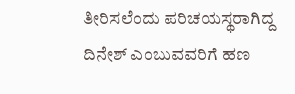ತೀರಿಸಲೆಂದು ಪರಿಚಯಸ್ಥರಾಗಿದ್ದ ದಿನೇಶ್ ಎಂಬುವವರಿಗೆ ಹಣ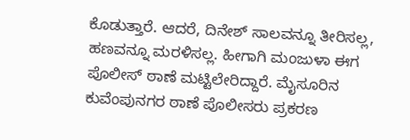ಕೊಡುತ್ತಾರೆ. ಆದರೆ, ದಿನೇಶ್ ಸಾಲವನ್ನೂ ತೀರಿಸಲ್ಲ, ಹಣವನ್ನೂ ಮರಳಿಸಲ್ಲ. ಹೀಗಾಗಿ ಮಂಜುಳಾ ಈಗ ಪೊಲೀಸ್ ಠಾಣೆ ಮಟ್ಟಿಲೇರಿದ್ದಾರೆ. ಮೈಸೂರಿನ ಕುವೆಂಪುನಗರ ಠಾಣೆ ಪೊಲೀಸರು ಪ್ರಕರಣ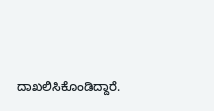ದಾಖಲಿಸಿಕೊಂಡಿದ್ದಾರೆ.